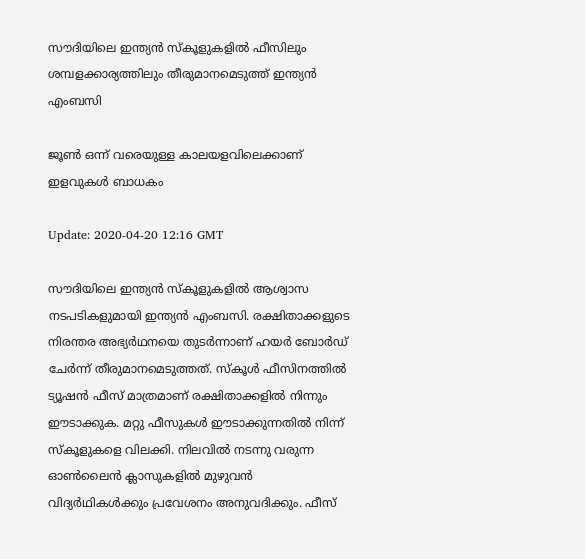സൗദിയിലെ ഇന്ത്യന്‍ സ്‌കൂളുകളില്‍ ഫീസിലും ശമ്പളക്കാര്യത്തിലും തീരുമാനമെടുത്ത് ഇന്ത്യന്‍ എംബസി

ജൂണ്‍ ഒന്ന് വരെയുള്ള കാലയളവിലെക്കാണ് ഇളവുകള്‍ ബാധകം

Update: 2020-04-20 12:16 GMT

സൗദിയിലെ ഇന്ത്യന്‍ സ്‌കൂളുകളില്‍ ആശ്വാസ നടപടികളുമായി ഇന്ത്യന്‍ എംബസി. രക്ഷിതാക്കളുടെ നിരന്തര അഭ്യര്‍ഥനയെ തുടര്‍ന്നാണ് ഹയര്‍ ബോര്‍ഡ് ചേര്‍ന്ന് തീരുമാനമെടുത്തത്. സ്‌കൂള്‍ ഫീസിനത്തില്‍ ട്യൂഷന്‍ ഫീസ് മാത്രമാണ് രക്ഷിതാക്കളില്‍ നിന്നും ഈടാക്കുക. മറ്റു ഫീസുകള്‍ ഈടാക്കുന്നതില്‍ നിന്ന് സ്‌കൂളുകളെ വിലക്കി. നിലവില്‍ നടന്നു വരുന്ന ഓണ്‍ലൈന്‍ ക്ലാസുകളില്‍ മുഴുവന്‍ വിദ്യര്‍ഥികള്‍ക്കും പ്രവേശനം അനുവദിക്കും. ഫീസ്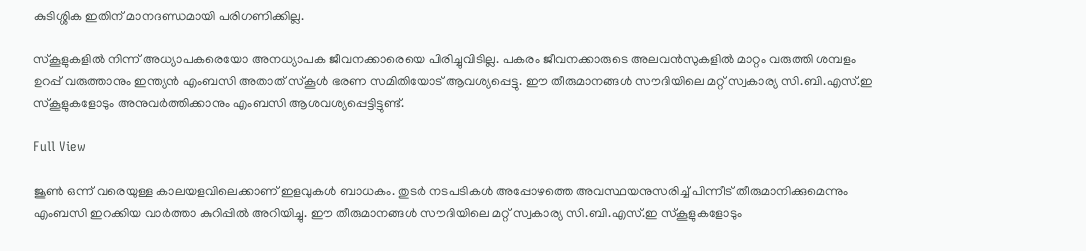കുടിശ്ശിക ഇതിന് മാനദണ്ഡമായി പരിഗണിക്കില്ല.

സ്‌കൂളുകളില്‍ നിന്ന് അധ്യാപകരെയോ അനധ്യാപക ജീവനക്കാരെയെ പിരിച്ചുവിടില്ല. പകരം ജീവനക്കാരുടെ അലവന്‍സുകളില്‍ മാറ്റം വരുത്തി ശമ്പളം ഉറപ്പ് വരുത്താനും ഇന്ത്യന്‍ എംബസി അതാത് സ്‌കൂള്‍ ഭരണ സമിതിയോട് ആവശ്യപ്പെട്ടു. ഈ തീരുമാനങ്ങള്‍ സൗദിയിലെ മറ്റ് സ്വകാര്യ സി.ബി.എസ്.ഇ സ്‌കൂളുകളോടും അനുവര്‍ത്തിക്കാനും എംബസി ആശവശ്യപ്പെട്ടിട്ടുണ്ട്.

Full View

ജൂണ്‍ ഒന്ന് വരെയുള്ള കാലയളവിലെക്കാണ് ഇളവുകള്‍ ബാധകം. തുടര്‍ നടപടികള്‍ അപ്പോഴത്തെ അവസ്ഥയനുസരിച്ച് പിന്നീട് തീരുമാനിക്കുമെന്നും എംബസി ഇറക്കിയ വാര്‍ത്താ കുറിപ്പില്‍ അറിയിച്ചു. ഈ തീരുമാനങ്ങള്‍ സൗദിയിലെ മറ്റ് സ്വകാര്യ സി.ബി.എസ്.ഇ സ്‌കൂളുകളോടും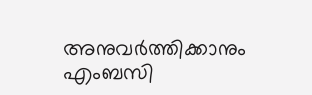അനുവര്‍ത്തിക്കാനും എംബസി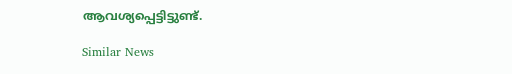ആവശ്യപ്പെട്ടിട്ടുണ്ട്.

Similar News